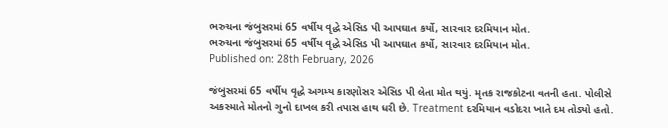ભરુચના જંબુસરમાં 65 વર્ષીય વૃદ્ધે એસિડ પી આપઘાત કર્યો, સારવાર દરમિયાન મોત.
ભરુચના જંબુસરમાં 65 વર્ષીય વૃદ્ધે એસિડ પી આપઘાત કર્યો, સારવાર દરમિયાન મોત.
Published on: 28th February, 2026

જંબુસરમાં 65 વર્ષીય વૃદ્ધે અગમ્ય કારણોસર એસિડ પી લેતા મોત થયું. મૃતક રાજકોટના વતની હતા. પોલીસે અકસ્માતે મોતનો ગુનો દાખલ કરી તપાસ હાથ ધરી છે. Treatment દરમિયાન વડોદરા ખાતે દમ તોડ્યો હતો.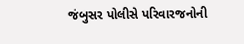જંબુસર પોલીસે પરિવારજનોની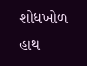શોધખોળ હાથ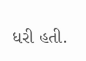ધરી હતી.